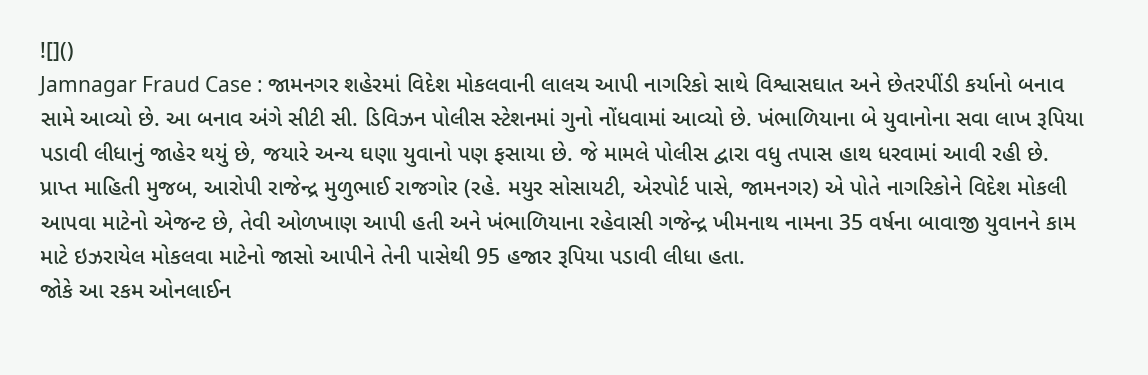![]()
Jamnagar Fraud Case : જામનગર શહેરમાં વિદેશ મોકલવાની લાલચ આપી નાગરિકો સાથે વિશ્વાસઘાત અને છેતરપીંડી કર્યાનો બનાવ સામે આવ્યો છે. આ બનાવ અંગે સીટી સી. ડિવિઝન પોલીસ સ્ટેશનમાં ગુનો નોંધવામાં આવ્યો છે. ખંભાળિયાના બે યુવાનોના સવા લાખ રૂપિયા પડાવી લીધાનું જાહેર થયું છે, જયારે અન્ય ઘણા યુવાનો પણ ફસાયા છે. જે મામલે પોલીસ દ્વારા વધુ તપાસ હાથ ધરવામાં આવી રહી છે.
પ્રાપ્ત માહિતી મુજબ, આરોપી રાજેન્દ્ર મુળુભાઈ રાજગોર (રહે. મયુર સોસાયટી, એરપોર્ટ પાસે, જામનગર) એ પોતે નાગરિકોને વિદેશ મોકલી આપવા માટેનો એજન્ટ છે, તેવી ઓળખાણ આપી હતી અને ખંભાળિયાના રહેવાસી ગજેન્દ્ર ખીમનાથ નામના 35 વર્ષના બાવાજી યુવાનને કામ માટે ઇઝરાયેલ મોકલવા માટેનો જાસો આપીને તેની પાસેથી 95 હજાર રૂપિયા પડાવી લીધા હતા.
જોકે આ રકમ ઓનલાઈન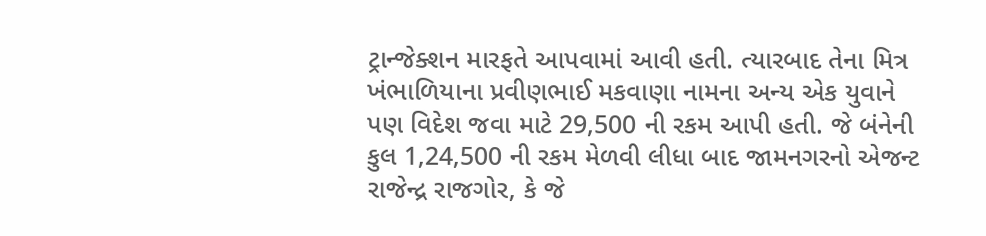ટ્રાન્જેક્શન મારફતે આપવામાં આવી હતી. ત્યારબાદ તેના મિત્ર ખંભાળિયાના પ્રવીણભાઈ મકવાણા નામના અન્ય એક યુવાને પણ વિદેશ જવા માટે 29,500 ની રકમ આપી હતી. જે બંનેની કુલ 1,24,500 ની રકમ મેળવી લીધા બાદ જામનગરનો એજન્ટ રાજેન્દ્ર રાજગોર, કે જે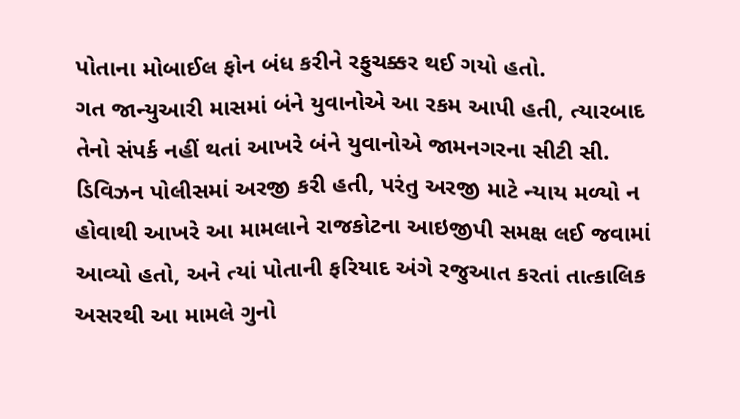પોતાના મોબાઈલ ફોન બંધ કરીને રફુચક્કર થઈ ગયો હતો.
ગત જાન્યુઆરી માસમાં બંને યુવાનોએ આ રકમ આપી હતી, ત્યારબાદ તેનો સંપર્ક નહીં થતાં આખરે બંને યુવાનોએ જામનગરના સીટી સી. ડિવિઝન પોલીસમાં અરજી કરી હતી, પરંતુ અરજી માટે ન્યાય મળ્યો ન હોવાથી આખરે આ મામલાને રાજકોટના આઇજીપી સમક્ષ લઈ જવામાં આવ્યો હતો, અને ત્યાં પોતાની ફરિયાદ અંગે રજુઆત કરતાં તાત્કાલિક અસરથી આ મામલે ગુનો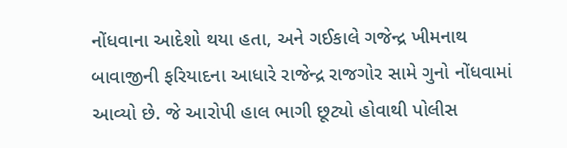નોંધવાના આદેશો થયા હતા, અને ગઈકાલે ગજેન્દ્ર ખીમનાથ બાવાજીની ફરિયાદના આધારે રાજેન્દ્ર રાજગોર સામે ગુનો નોંધવામાં આવ્યો છે. જે આરોપી હાલ ભાગી છૂટ્યો હોવાથી પોલીસ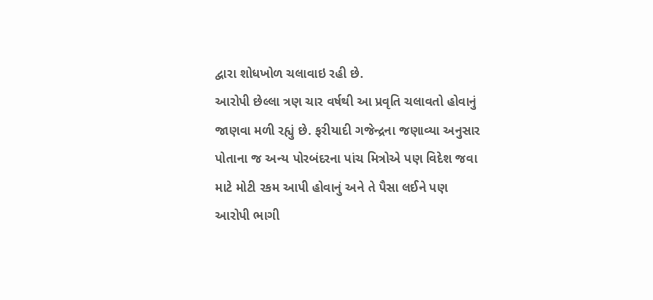દ્વારા શોધખોળ ચલાવાઇ રહી છે.
આરોપી છેલ્લા ત્રણ ચાર વર્ષથી આ પ્રવૃતિ ચલાવતો હોવાનું જાણવા મળી રહ્યું છે. ફરીયાદી ગજેન્દ્રના જણાવ્યા અનુસાર પોતાના જ અન્ય પોરબંદરના પાંચ મિત્રોએ પણ વિદેશ જવા માટે મોટી રકમ આપી હોવાનું અને તે પૈસા લઈને પણ આરોપી ભાગી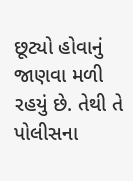છૂટ્યો હોવાનું જાણવા મળી રહયું છે. તેથી તે પોલીસના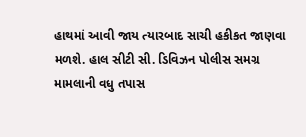હાથમાં આવી જાય ત્યારબાદ સાચી હકીકત જાણવા મળશે. હાલ સીટી સી. ડિવિઝન પોલીસ સમગ્ર મામલાની વધુ તપાસ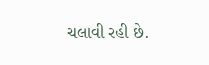ચલાવી રહી છે.